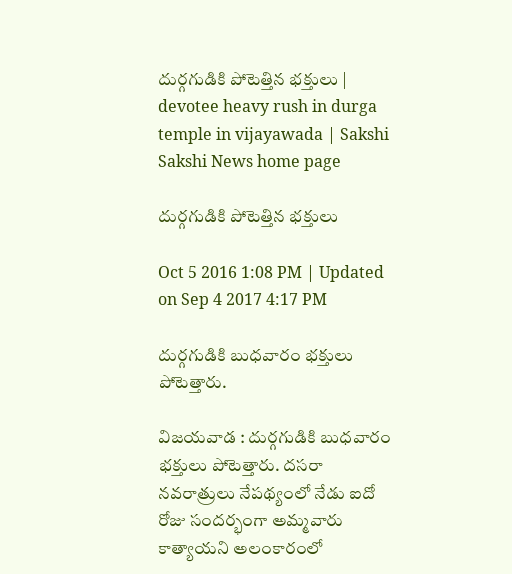దుర్గగుడికి పోటెత్తిన భక్తులు | devotee heavy rush in durga temple in vijayawada | Sakshi
Sakshi News home page

దుర్గగుడికి పోటెత్తిన భక్తులు

Oct 5 2016 1:08 PM | Updated on Sep 4 2017 4:17 PM

దుర్గగుడికి బుధవారం భక్తులు పోటెత్తారు.

విజయవాడ : దుర్గగుడికి బుధవారం భక్తులు పోటెత్తారు. దసరా నవరాత్రులు నేపథ్యంలో నేడు ఐదో రోజు సందర్భంగా అమ్మవారు కాత్యాయని అలంకారంలో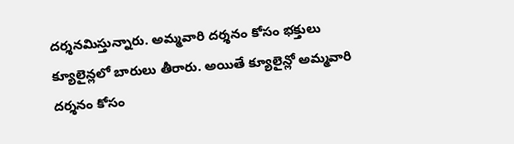దర్శనమిస్తున్నారు. అమ్మవారి దర్శనం కోసం భక్తులు క్యూలైన్లలో బారులు తీరారు. అయితే క్యూలైన్లో అమ్మవారి దర్శనం కోసం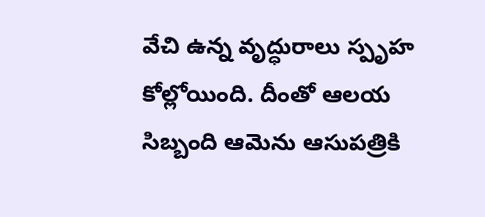వేచి ఉన్న వృద్ధురాలు స్పృహ కోల్లోయింది. దీంతో ఆలయ సిబ్బంది ఆమెను ఆసుపత్రికి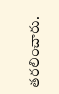తరలించారు.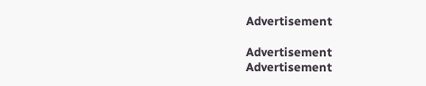Advertisement

Advertisement
Advertisement